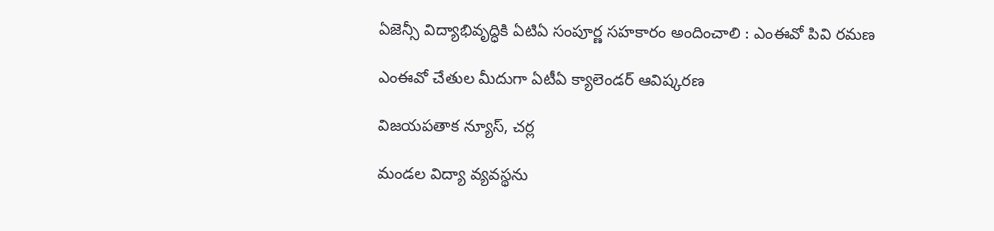ఏజెన్సీ విద్యాభివృద్ధికి ఏటిఏ సంపూర్ణ సహకారం అందించాలి : ఎంఈవో పివి రమణ

ఎంఈవో చేతుల మీదుగా ఏటీఏ క్యాలెండర్ ఆవిష్కరణ

విజయపతాక న్యూస్, చర్ల

మండల విద్యా వ్యవస్థను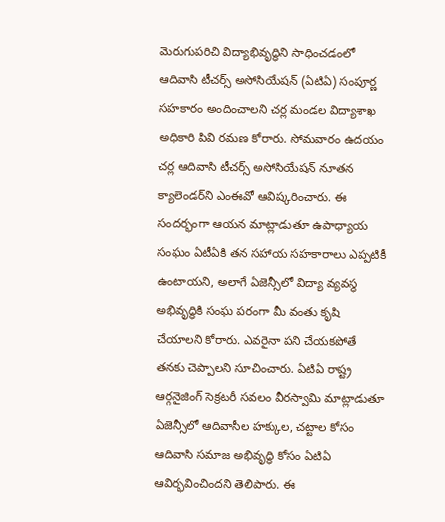మెరుగుపరిచి విద్యాభివృద్ధిని సాధించడంలో ఆదివాసి టీచర్స్ అసోసియేషన్ (ఏటిఏ) సంపూర్ణ సహకారం అందించాలని చర్ల మండల విద్యాశాఖ అధికారి పివి రమణ కోరారు. సోమవారం ఉదయం చర్ల ఆదివాసి టీచర్స్ అసోసియేషన్ నూతన క్యాలెండర్‌ని ఎంఈవో ఆవిష్కరించారు. ఈ సందర్భంగా ఆయన మాట్లాడుతూ ఉపాధ్యాయ సంఘం ఏటీఏకి తన సహాయ సహకారాలు ఎప్పటికీ ఉంటాయని, అలాగే ఏజెన్సీలో విద్యా వ్యవస్థ అభివృద్ధికి సంఘ పరంగా మీ వంతు కృషి చేయాలని కోరారు. ఎవరైనా పని చేయకపోతే తనకు చెప్పాలని సూచించారు. ఏటిఏ రాష్ట్ర ఆర్గనైజింగ్ సెక్రటరీ సవలం వీరస్వామి మాట్లాడుతూ ఏజెన్సీలో ఆదివాసీల హక్కుల, చట్టాల కోసం ఆదివాసి సమాజ అభివృద్ధి కోసం ఏటిఏ ఆవిర్భవించిందని తెలిపారు. ఈ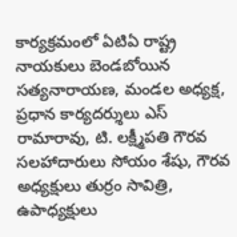కార్యక్రమంలో ఏటిఏ రాష్ట్ర నాయకులు బెండబోయిన సత్యనారాయణ, మండల అధ్యక్ష, ప్రధాన కార్యదర్శులు ఎస్ రామారావు, టి. లక్ష్మీపతి గౌరవ సలహాదారులు సోయం శేషు, గౌరవ అధ్యక్షులు తుర్రం సావిత్రి, ఉపాధ్యక్షులు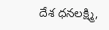దేశ ధనలక్ష్మి,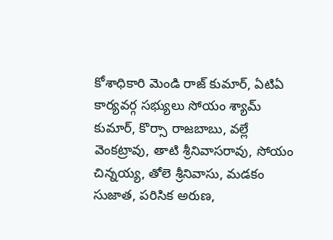కోశాధికారి మెండి రాజ్ కుమార్, ఏటిఏ కార్యవర్గ సభ్యులు సోయం శ్యామ్ కుమార్, కొర్సా రాజబాబు, వల్లే వెంకట్రావు, తాటి శ్రీనివాసరావు, సోయం చిన్నయ్య, తోలె శ్రీనివాసు, మడకం సుజాత, పరిసిక అరుణ,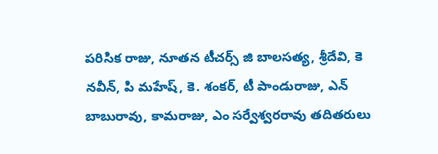పరిసిక రాజు, నూతన టీచర్స్ జి బాలసత్య, శ్రీదేవి, కె నవీన్, పి మహేష్, కె. శంకర్, టీ పాండురాజు, ఎన్ బాబురావు, కామరాజు, ఎం సర్వేశ్వరరావు తదితరులు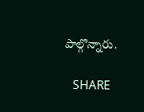పాల్గొన్నారు.

   SHARE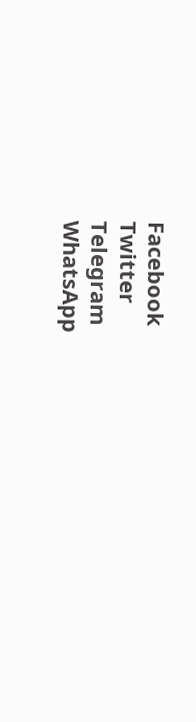Facebook
Twitter
Telegram
WhatsApp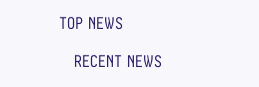TOP NEWS

   RECENT NEWS